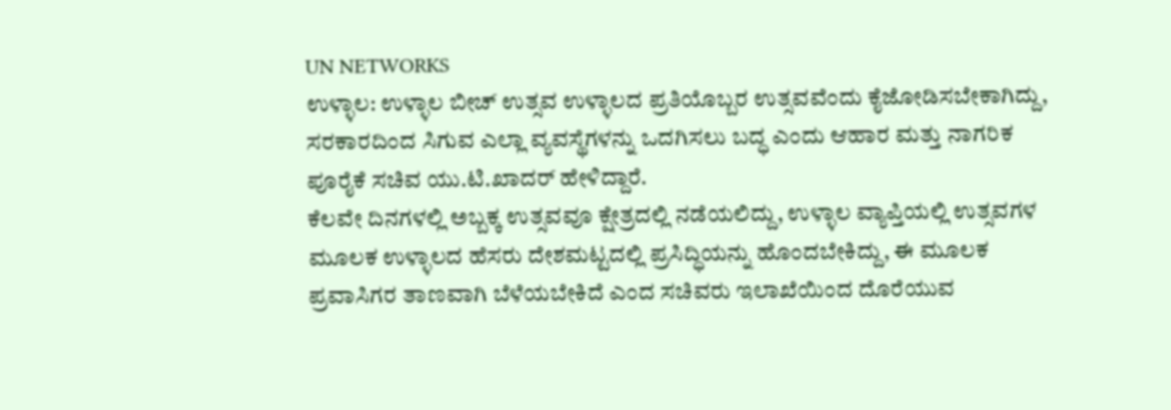UN NETWORKS
ಉಳ್ಳಾಲ: ಉಳ್ಳಾಲ ಬೀಚ್ ಉತ್ಸವ ಉಳ್ಳಾಲದ ಪ್ರತಿಯೊಬ್ಬರ ಉತ್ಸವವೆಂದು ಕೈಜೋಡಿಸಬೇಕಾಗಿದ್ದು, ಸರಕಾರದಿಂದ ಸಿಗುವ ಎಲ್ಲಾ ವ್ಯವಸ್ಥೆಗಳನ್ನು ಒದಗಿಸಲು ಬದ್ಧ ಎಂದು ಆಹಾರ ಮತ್ತು ನಾಗರಿಕ ಪೂರೈಕೆ ಸಚಿವ ಯು.ಟಿ.ಖಾದರ್ ಹೇಳಿದ್ದಾರೆ.
ಕೆಲವೇ ದಿನಗಳಲ್ಲಿ ಅಬ್ಬಕ್ಕ ಉತ್ಸವವೂ ಕ್ಷೇತ್ರದಲ್ಲಿ ನಡೆಯಲಿದ್ದು, ಉಳ್ಳಾಲ ವ್ಯಾಪ್ತಿಯಲ್ಲಿ ಉತ್ಸವಗಳ ಮೂಲಕ ಉಳ್ಳಾಲದ ಹೆಸರು ದೇಶಮಟ್ಟದಲ್ಲಿ ಪ್ರಸಿದ್ಧಿಯನ್ನು ಹೊಂದಬೇಕಿದ್ದು, ಈ ಮೂಲಕ ಪ್ರವಾಸಿಗರ ತಾಣವಾಗಿ ಬೆಳೆಯಬೇಕಿದೆ ಎಂದ ಸಚಿವರು ಇಲಾಖೆಯಿಂದ ದೊರೆಯುವ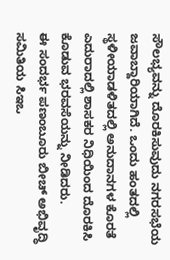ಸೌಲಭ್ಯವನ್ನು ದೊರಕಿಸುವುದು ನಗರಸಭೆಯ ಜವಾಬ್ದಾರಿಯಾಗಿದೆ. ಒಂದು ಹಂತದಲ್ಲಿ ಸ್ಥಳೀಯಾಡಳಿತದಲ್ಲಿ ಅನುದಾನಗಳ ಕೊರತೆ ಎದುರಾದಲ್ಲಿ ಶಾಸಕರ ನಿಧಿಯಿಂದ ದೊರಕಿಸಿ ಕೊಡುವ ಭರವಸೆಯನ್ನು ನೀಡಿದರು.
ಈ ಸಂದರ್ಭ ಪಣಂಬೂರು ಬೀಚ್ ಅಭಿವೃದ್ಧಿ ಸಮಿತಿಯ ಸಿಇಒ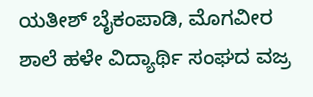ಯತೀಶ್ ಬೈಕಂಪಾಡಿ, ಮೊಗವೀರ ಶಾಲೆ ಹಳೇ ವಿದ್ಯಾರ್ಥಿ ಸಂಘದ ವಜ್ರ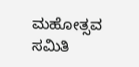ಮಹೋತ್ಸವ ಸಮಿತಿ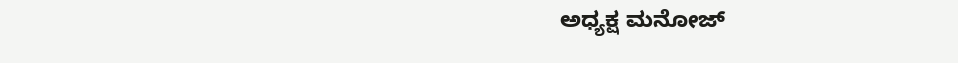ಅಧ್ಯಕ್ಷ ಮನೋಜ್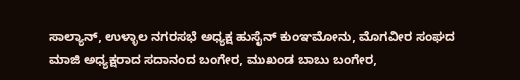ಸಾಲ್ಯಾನ್, ಉಳ್ಳಾಲ ನಗರಸಭೆ ಅಧ್ಯಕ್ಷ ಹುಸೈನ್ ಕುಂಞಮೋನು, ಮೊಗವೀರ ಸಂಘದ ಮಾಜಿ ಅಧ್ಯಕ್ಷರಾದ ಸದಾನಂದ ಬಂಗೇರ, ಮುಖಂಡ ಬಾಬು ಬಂಗೇರ,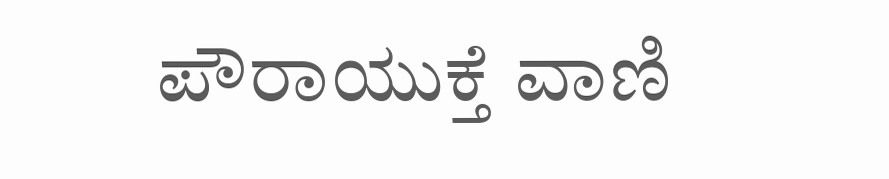ಪೌರಾಯುಕ್ತೆ ವಾಣಿ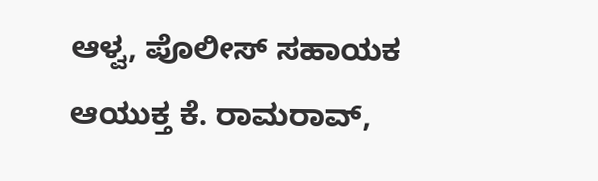ಆಳ್ವ, ಪೊಲೀಸ್ ಸಹಾಯಕ ಆಯುಕ್ತ ಕೆ. ರಾಮರಾವ್,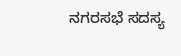ನಗರಸಭೆ ಸದಸ್ಯ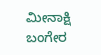ಮೀನಾಕ್ಷಿ ಬಂಗೇರ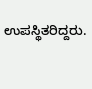ಉಪಸ್ಥಿತರಿದ್ದರು.